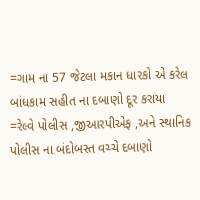=ગામ ના 57 જેટલા મકાન ધારકો એ કરેલ બાંધકામ સહીત ના દબાણો દૂર કરાયા
=રેલ્વે પોલીસ ,જીઆરપીએફ ,અને સ્થાનિક પોલીસ ના બંદોબસ્ત વચ્ચે દબાણો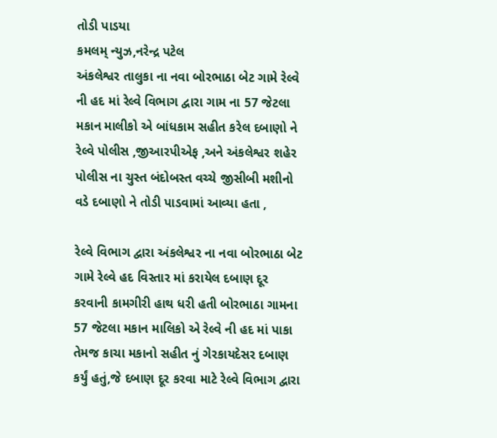તોડી પાડયા
કમલમ્ ન્યુઝ,નરેન્દ્ર પટેલ
અંકલેશ્વર તાલુકા ના નવા બોરભાઠા બેટ ગામે રેલ્વે ની હદ માં રેલ્વે વિભાગ દ્વારા ગામ ના 57 જેટલા મકાન માલીકો એ બાંધકામ સહીત કરેલ દબાણો ને રેલ્વે પોલીસ ,જીઆરપીએફ ,અને અંકલેશ્વર શહેર પોલીસ ના ચુસ્ત બંદોબસ્ત વચ્ચે જીસીબી મશીનો વડે દબાણો ને તોડી પાડવામાં આવ્યા હતા ,

રેલ્વે વિભાગ દ્વારા અંકલેશ્વર ના નવા બોરભાઠા બેટ ગામે રેલ્વે હદ વિસ્તાર માં કરાયેલ દબાણ દૂર કરવાની કામગીરી હાથ ધરી હતી બોરભાઠા ગામના 57 જેટલા મકાન માલિકો એ રેલ્વે ની હદ માં પાકા તેમજ કાચા મકાનો સહીત નું ગેરકાયદેસર દબાણ કર્યું હતું,જે દબાણ દૂર કરવા માટે રેલ્વે વિભાગ દ્વારા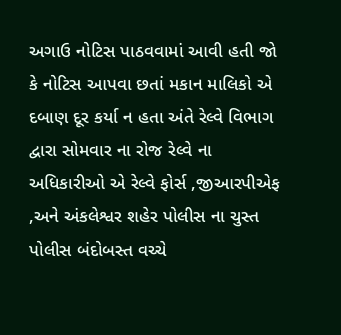અગાઉ નોટિસ પાઠવવામાં આવી હતી જો કે નોટિસ આપવા છતાં મકાન માલિકો એ દબાણ દૂર કર્યા ન હતા અંતે રેલ્વે વિભાગ દ્વારા સોમવાર ના રોજ રેલ્વે ના અધિકારીઓ એ રેલ્વે ફોર્સ ,જીઆરપીએફ ,અને અંકલેશ્વર શહેર પોલીસ ના ચુસ્ત પોલીસ બંદોબસ્ત વચ્ચે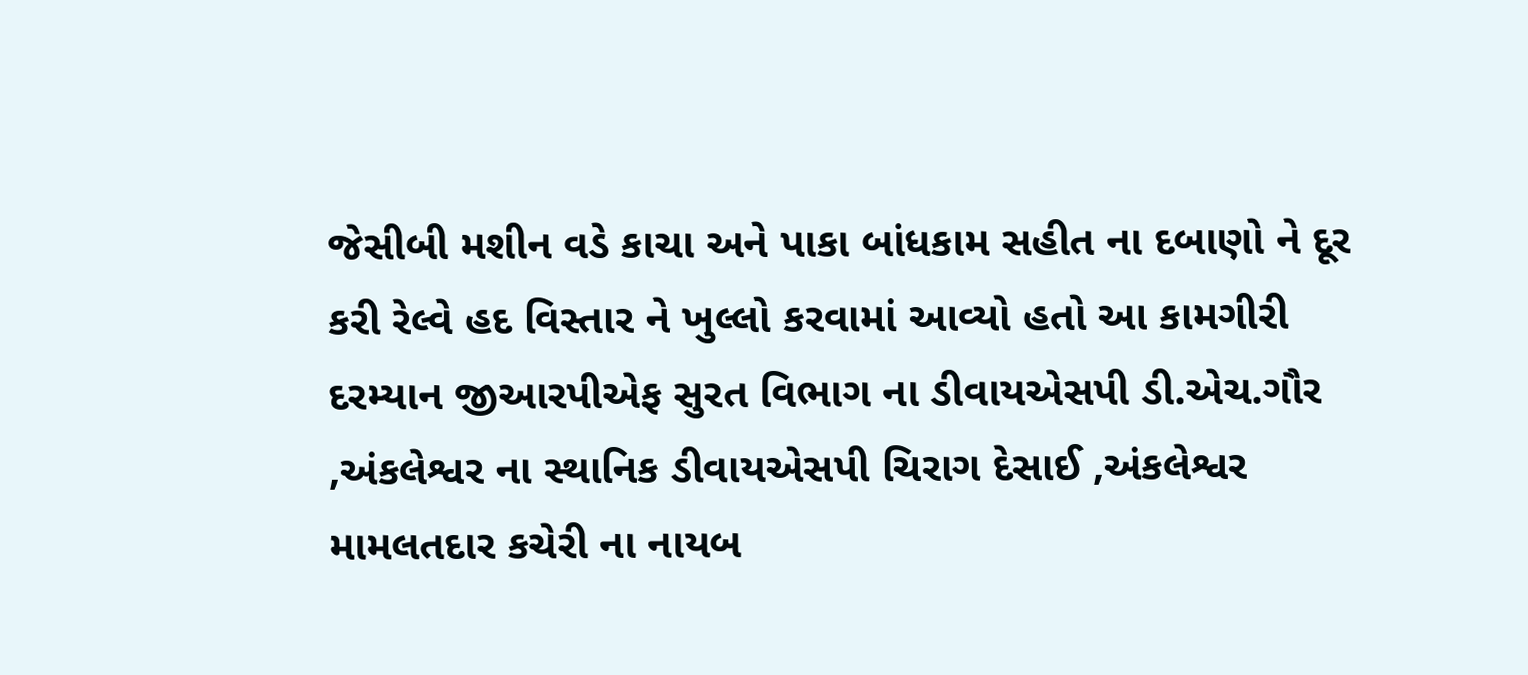જેસીબી મશીન વડે કાચા અને પાકા બાંધકામ સહીત ના દબાણો ને દૂર કરી રેલ્વે હદ વિસ્તાર ને ખુલ્લો કરવામાં આવ્યો હતો આ કામગીરી દરમ્યાન જીઆરપીએફ સુરત વિભાગ ના ડીવાયએસપી ડી.એચ.ગૌર ,અંકલેશ્વર ના સ્થાનિક ડીવાયએસપી ચિરાગ દેસાઈ ,અંકલેશ્વર મામલતદાર કચેરી ના નાયબ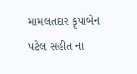મામલતદાર કૃપાબેન પટેલ સહીત ના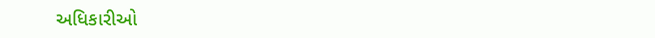અધિકારીઓ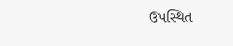ઉપસ્થિત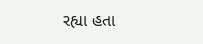રહ્યા હતા